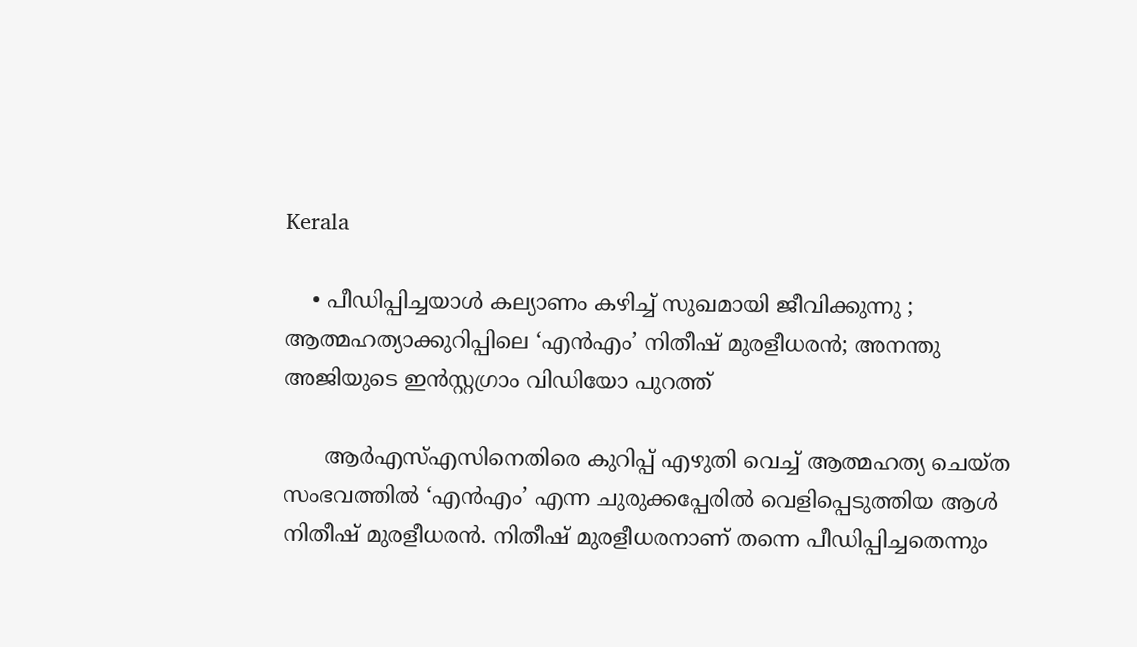Kerala

    • പീഡിപ്പിച്ചയാള്‍ കല്യാണം കഴിച്ച് സുഖമായി ജീവിക്കുന്നു ; ആത്മഹത്യാക്കുറിപ്പിലെ ‘എന്‍എം’ നിതീഷ് മുരളീധരന്‍; അനന്തു അജിയുടെ ഇന്‍സ്റ്റഗ്രാം വിഡിയോ പുറത്ത്

      ആര്‍എസ്എസിനെതിരെ കുറിപ്പ് എഴുതി വെച്ച് ആത്മഹത്യ ചെയ്ത സംഭവത്തില്‍ ‘എന്‍എം’ എന്ന ചുരുക്കപ്പേരില്‍ വെളിപ്പെടുത്തിയ ആള്‍ നിതീഷ് മുരളീധരന്‍. നിതീഷ് മുരളീധരനാണ് തന്നെ പീഡിപ്പിച്ചതെന്നും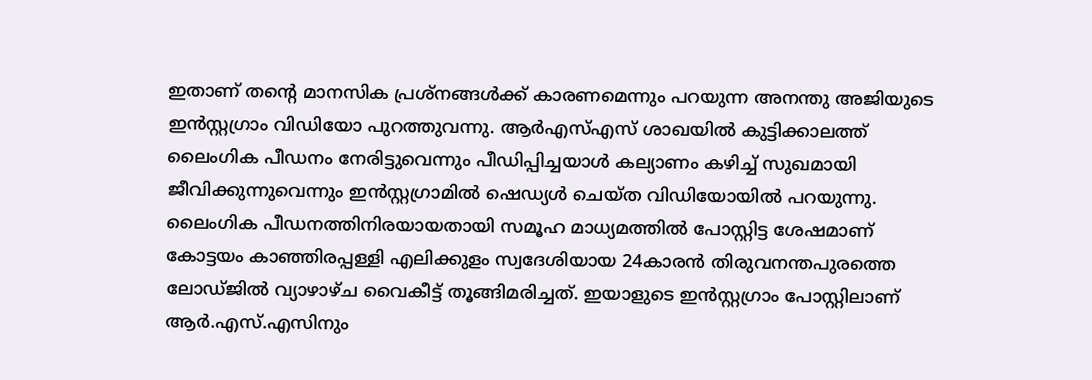ഇതാണ് തന്റെ മാനസിക പ്രശ്‌നങ്ങള്‍ക്ക് കാരണമെന്നും പറയുന്ന അനന്തു അജിയുടെ ഇന്‍സ്റ്റഗ്രാം വിഡിയോ പുറത്തുവന്നു. ആര്‍എസ്എസ് ശാഖയില്‍ കുട്ടിക്കാലത്ത് ലൈംഗിക പീഡനം നേരിട്ടുവെന്നും പീഡിപ്പിച്ചയാള്‍ കല്യാണം കഴിച്ച് സുഖമായി ജീവിക്കുന്നുവെന്നും ഇന്‍സ്റ്റഗ്രാമില്‍ ഷെഡ്യള്‍ ചെയ്ത വിഡിയോയില്‍ പറയുന്നു. ലൈംഗിക പീഡനത്തിനിരയായതായി സമൂഹ മാധ്യമത്തില്‍ പോസ്റ്റിട്ട ശേഷമാണ് കോട്ടയം കാഞ്ഞിരപ്പള്ളി എലിക്കുളം സ്വദേശിയായ 24കാരന്‍ തിരുവനന്തപുരത്തെ ലോഡ്ജില്‍ വ്യാഴാഴ്ച വൈകീട്ട് തൂങ്ങിമരിച്ചത്. ഇയാളുടെ ഇന്‍സ്റ്റഗ്രാം പോസ്റ്റിലാണ് ആര്‍.എസ്.എസിനും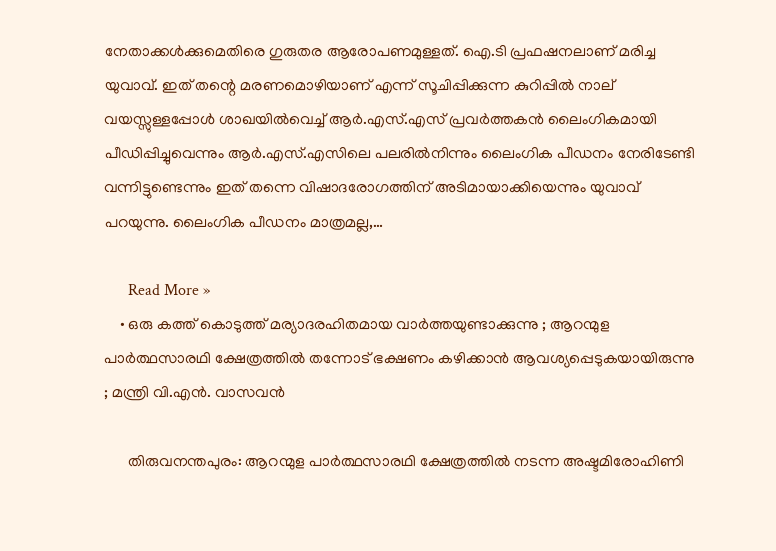നേതാക്കള്‍ക്കുമെതിരെ ഗുരുതര ആരോപണമുള്ളത്. ഐ.ടി പ്രഫഷനലാണ് മരിച്ച യുവാവ്. ഇത് തന്റെ മരണമൊഴിയാണ് എന്ന് സൂചിപ്പിക്കുന്ന കുറിപ്പില്‍ നാല് വയസ്സുള്ളപ്പോള്‍ ശാഖയില്‍വെച്ച് ആര്‍.എസ്.എസ് പ്രവര്‍ത്തകന്‍ ലൈംഗികമായി പീഡിപ്പിച്ചുവെന്നും ആര്‍.എസ്.എസിലെ പലരില്‍നിന്നും ലൈംഗിക പീഡനം നേരിടേണ്ടി വന്നിട്ടുണ്ടെന്നും ഇത് തന്നെ വിഷാദരോഗത്തിന് അടിമായാക്കിയെന്നും യുവാവ് പറയുന്നു. ലൈംഗിക പീഡനം മാത്രമല്ല,…

      Read More »
    • ഒരു കത്ത് കൊടുത്ത് മര്യാദരഹിതമായ വാര്‍ത്തയുണ്ടാക്കുന്നു ; ആറന്മുള പാര്‍ത്ഥസാരഥി ക്ഷേത്രത്തില്‍ തന്നോട് ഭക്ഷണം കഴിക്കാന്‍ ആവശ്യപ്പെടുകയായിരുന്നു ; മന്ത്രി വി.എന്‍. വാസവന്‍

      തിരുവനന്തപുരം: ആറന്മുള പാര്‍ത്ഥസാരഥി ക്ഷേത്രത്തില്‍ നടന്ന അഷ്ടമിരോഹിണി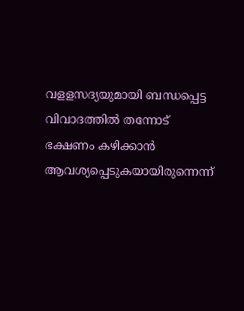വളളസദ്യയുമായി ബന്ധപ്പെട്ട വിവാദത്തില്‍ തന്നോട് ഭക്ഷണം കഴിക്കാന്‍ ആവശ്യപ്പെടുകയായിരുന്നെന്ന്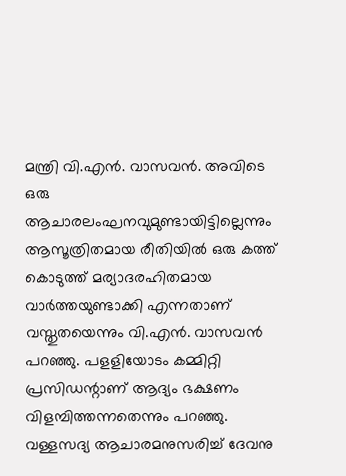മന്ത്രി വി.എന്‍. വാസവന്‍. അവിടെ ഒരു ആചാരലംഘനവുമുണ്ടായിട്ടില്ലെന്നും ആസൂത്രിതമായ രീതിയില്‍ ഒരു കത്ത് കൊടുത്ത് മര്യാദരഹിതമായ വാര്‍ത്തയുണ്ടാക്കി എന്നതാണ് വസ്തുതയെന്നും വി.എന്‍. വാസവന്‍ പറഞ്ഞു. പളളിയോടം കമ്മിറ്റി പ്രസിഡന്റാണ് ആദ്യം ഭക്ഷണം വിളമ്പിത്തന്നതെന്നും പറഞ്ഞു. വള്ളസദ്യ ആചാരമനുസരിച്ച് ദേവനു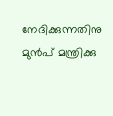നേദിക്കുന്നതിനു മുന്‍പ് മന്ത്രിക്കു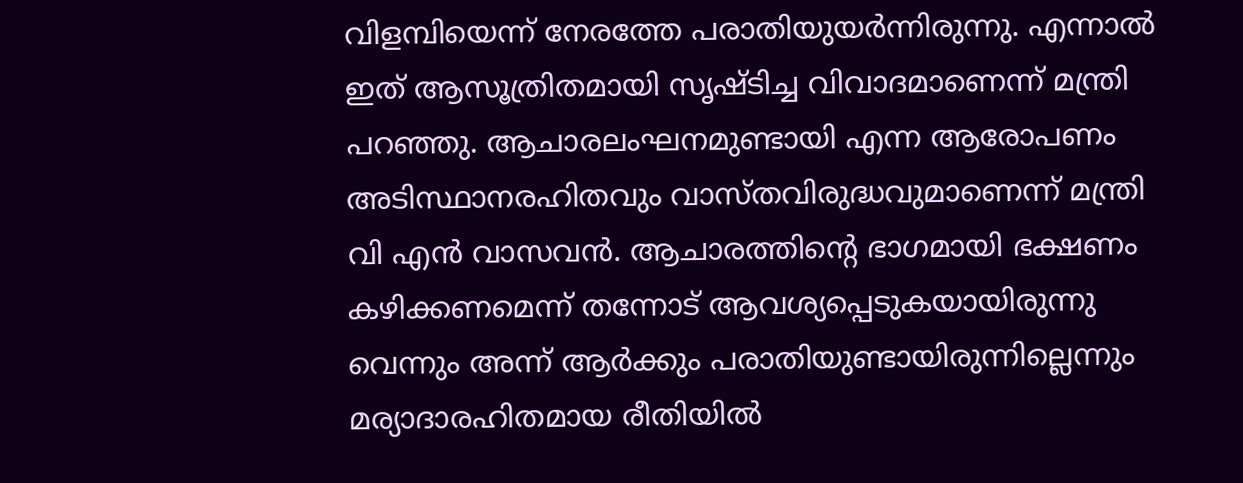വിളമ്പിയെന്ന് നേരത്തേ പരാതിയുയര്‍ന്നിരുന്നു. എന്നാല്‍ ഇത് ആസൂത്രിതമായി സൃഷ്ടിച്ച വിവാദമാണെന്ന് മന്ത്രി പറഞ്ഞു. ആചാരലംഘനമുണ്ടായി എന്ന ആരോപണം അടിസ്ഥാനരഹിതവും വാസ്തവിരുദ്ധവുമാണെന്ന് മന്ത്രി വി എന്‍ വാസവന്‍. ആചാരത്തിന്റെ ഭാഗമായി ഭക്ഷണം കഴിക്കണമെന്ന് തന്നോട് ആവശ്യപ്പെടുകയായിരുന്നു വെന്നും അന്ന് ആര്‍ക്കും പരാതിയുണ്ടായിരുന്നില്ലെന്നും മര്യാദാരഹിതമായ രീതിയില്‍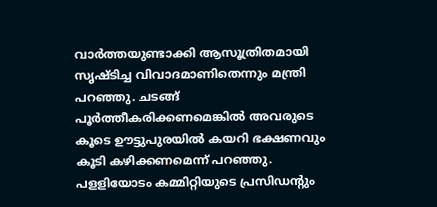വാര്‍ത്തയുണ്ടാക്കി ആസൂത്രിതമായി സൃഷ്ടിച്ച വിവാദമാണിതെന്നും മന്ത്രി പറഞ്ഞു. ചടങ്ങ് പൂര്‍ത്തീകരിക്കണമെങ്കില്‍ അവരുടെ കൂടെ ഊട്ടുപുരയില്‍ കയറി ഭക്ഷണവും കൂടി കഴിക്കണമെന്ന് പറഞ്ഞു. പളളിയോടം കമ്മിറ്റിയുടെ പ്രസിഡന്റും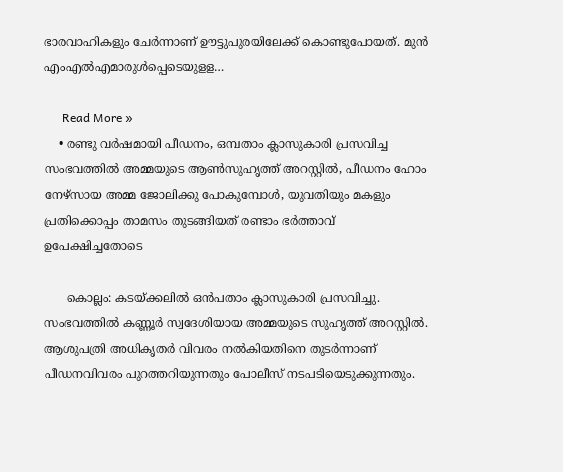ഭാരവാഹികളും ചേര്‍ന്നാണ് ഊട്ടുപുരയിലേക്ക് കൊണ്ടുപോയത്. മുന്‍ എംഎല്‍എമാരുള്‍പ്പെടെയുളള…

      Read More »
    • രണ്ടു വർഷമായി പീഡനം, ഒമ്പതാം ക്ലാസുകാരി പ്രസവിച്ച സംഭവത്തിൽ അമ്മയുടെ ആൺസുഹൃത്ത് അറസ്റ്റിൽ, പീഡനം ഹോം നേഴ്സായ അമ്മ ജോലിക്കു പോകുമ്പോൾ, യുവതിയും മകളും പ്രതിക്കൊപ്പം താമസം തുടങ്ങിയത് രണ്ടാം ഭർത്താവ് ഉപേക്ഷിച്ചതോടെ

      കൊല്ലം: കടയ്ക്കലിൽ ഒൻപതാം ക്ലാസുകാരി പ്രസവിച്ചു. സംഭവത്തിൽ കണ്ണൂർ സ്വദേശിയായ അമ്മയുടെ സുഹൃത്ത് അറസ്റ്റിൽ. ആശുപത്രി അധികൃതർ വിവരം നൽകിയതിനെ തുടർന്നാണ് പീഡനവിവരം പുറത്തറിയുന്നതും പോലീസ് നടപടിയെടുക്കുന്നതും.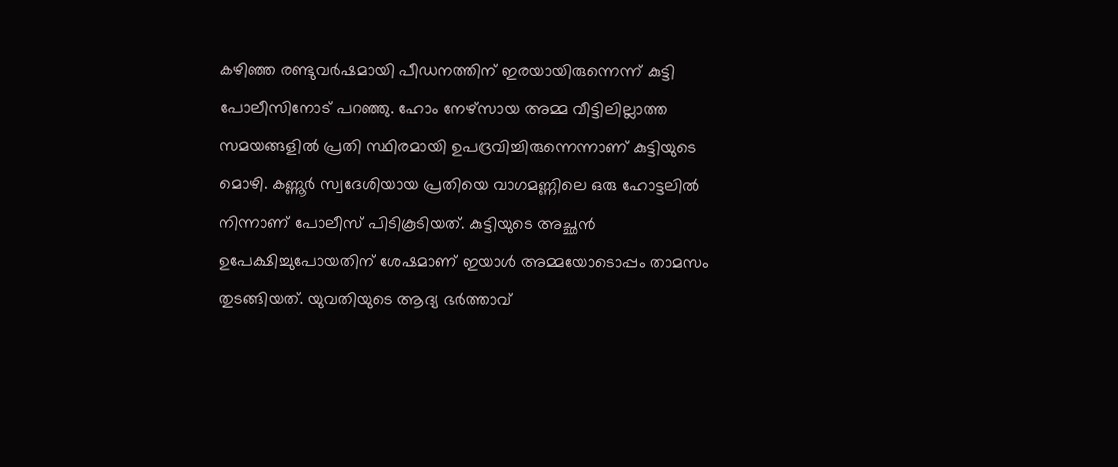കഴിഞ്ഞ രണ്ടുവർഷമായി പീഡനത്തിന് ഇരയായിരുന്നെന്ന് കുട്ടി പോലീസിനോട് പറഞ്ഞു. ഹോം നേഴ്സായ അമ്മ വീട്ടിലില്ലാത്ത സമയങ്ങളിൽ പ്രതി സ്ഥിരമായി ഉപദ്രവിച്ചിരുന്നെന്നാണ് കുട്ടിയുടെ മൊഴി. കണ്ണൂർ സ്വദേശിയായ പ്രതിയെ വാഗമണ്ണിലെ ഒരു ഹോട്ടലിൽ നിന്നാണ് പോലീസ് പിടികൂടിയത്. കുട്ടിയുടെ അച്ഛൻ ഉപേക്ഷിച്ചുപോയതിന് ശേഷമാണ് ഇയാൾ അമ്മയോടൊപ്പം താമസം തുടങ്ങിയത്. യുവതിയുടെ ആദ്യ ഭർത്താവ്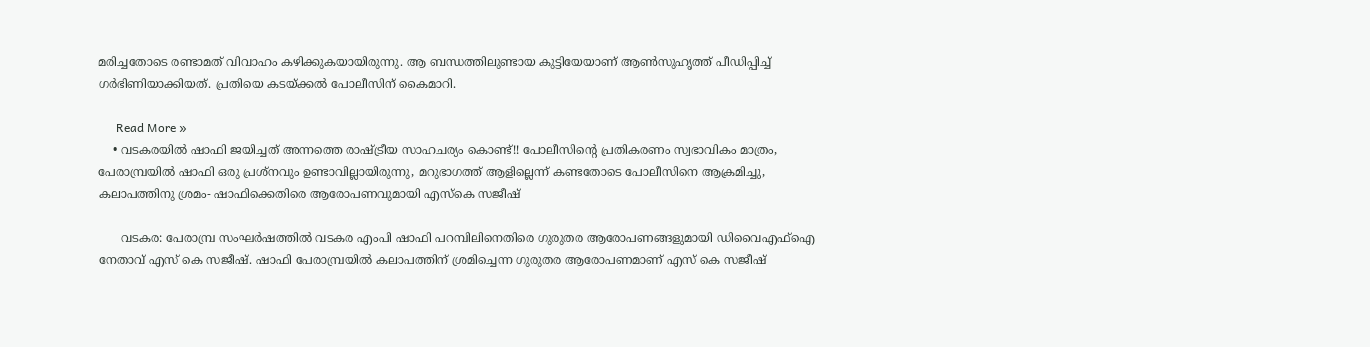മരിച്ചതോടെ രണ്ടാമത് വിവാഹം കഴിക്കുകയായിരുന്നു. ആ ബന്ധത്തിലുണ്ടായ കുട്ടിയേയാണ് ആൺസുഹൃത്ത് പീഡിപ്പിച്ച് ഗർഭിണിയാക്കിയത്. പ്രതിയെ കടയ്ക്കൽ പോലീസിന് കൈമാറി.

      Read More »
    • വടകരയിൽ ഷാഫി ജയിച്ചത് അന്നത്തെ രാഷ്ട്രീയ സാഹചര്യം കൊണ്ട്!! പോലീസിന്റെ പ്രതികരണം സ്വഭാവികം മാത്രം, പേരാമ്പ്രയിൽ ഷാഫി ഒരു പ്രശ്‌നവും ഉണ്ടാവില്ലായിരുന്നു, മറുഭാഗത്ത് ആളില്ലെന്ന് കണ്ടതോടെ പോലീസിനെ ആക്രമിച്ചു, കലാപത്തിനു ശ്രമം- ഷാഫിക്കെതിരെ ആരോപണവുമായി എസ്കെ സജീഷ്

      വടകര: പേരാമ്പ്ര സംഘർഷത്തിൽ വടകര എംപി ഷാഫി പറമ്പിലിനെതിരെ ഗുരുതര ആരോപണങ്ങളുമായി ഡിവൈഎഫ്ഐ നേതാവ് എസ് കെ സജീഷ്. ഷാഫി പേരാമ്പ്രയിൽ കലാപത്തിന് ശ്രമിച്ചെന്ന ഗുരുതര ആരോപണമാണ് എസ് കെ സജീഷ്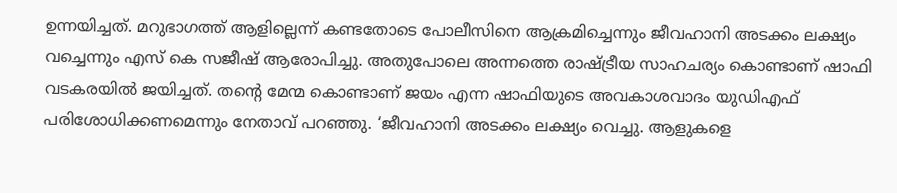ഉന്നയിച്ചത്. മറുഭാഗത്ത് ആളില്ലെന്ന് കണ്ടതോടെ പോലീസിനെ ആക്രമിച്ചെന്നും ജീവഹാനി അടക്കം ലക്ഷ്യം വച്ചെന്നും എസ് കെ സജീഷ് ആരോപിച്ചു. അതുപോലെ അന്നത്തെ രാഷ്ട്രീയ സാഹചര്യം കൊണ്ടാണ് ഷാഫി വടകരയിൽ ജയിച്ചത്. തന്റെ മേന്മ കൊണ്ടാണ് ജയം എന്ന ഷാഫിയുടെ അവകാശവാദം യുഡിഎഫ് പരിശോധിക്കണമെന്നും നേതാവ് പറഞ്ഞു. ‘ജീവഹാനി അടക്കം ലക്ഷ്യം വെച്ചു. ആളുകളെ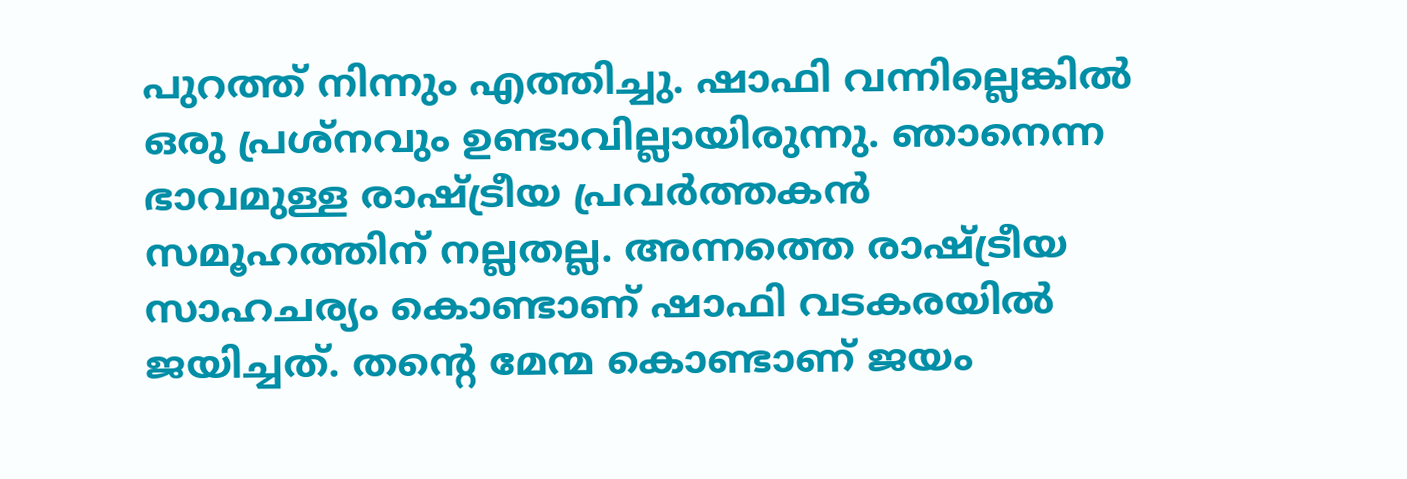പുറത്ത് നിന്നും എത്തിച്ചു. ഷാഫി വന്നില്ലെങ്കിൽ ഒരു പ്രശ്‌നവും ഉണ്ടാവില്ലായിരുന്നു. ഞാനെന്ന ഭാവമുള്ള രാഷ്ട്രീയ പ്രവർത്തകൻ സമൂഹത്തിന് നല്ലതല്ല. അന്നത്തെ രാഷ്ട്രീയ സാഹചര്യം കൊണ്ടാണ് ഷാഫി വടകരയിൽ ജയിച്ചത്. തന്റെ മേന്മ കൊണ്ടാണ് ജയം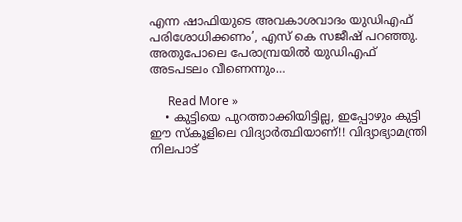എന്ന ഷാഫിയുടെ അവകാശവാദം യുഡിഎഫ് പരിശോധിക്കണം’, എസ് കെ സജീഷ് പറഞ്ഞു. അതുപോലെ പേരാമ്പ്രയിൽ യുഡിഎഫ് അടപടലം വീണെന്നും…

      Read More »
    • കുട്ടിയെ പുറത്താക്കിയിട്ടില്ല, ഇപ്പോഴും കുട്ടി ഈ സ്‌കൂളിലെ വിദ്യാർത്ഥിയാണ്!! വിദ്യാഭ്യാമന്ത്രി നിലപാട്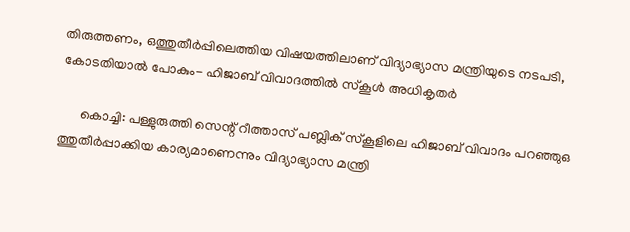തിരുത്തണം, ഒത്തുതീർപ്പിലെത്തിയ വിഷയത്തിലാണ് വിദ്യാഭ്യാസ മന്ത്രിയുടെ നടപടി, കോടതിയാൽ പോകും- ഹിജാബ് വിവാദത്തിൽ സ്‌കൂൾ അധികൃതർ

      കൊച്ചി: പള്ളുരുത്തി സെന്റ് റീത്താസ് പബ്ലിക് സ്‌കൂളിലെ ഹിജാബ് വിവാദം പറഞ്ഞുഒ ത്തുതീർപ്പാക്കിയ കാര്യമാണെന്നും വിദ്യാഭ്യാസ മന്ത്രി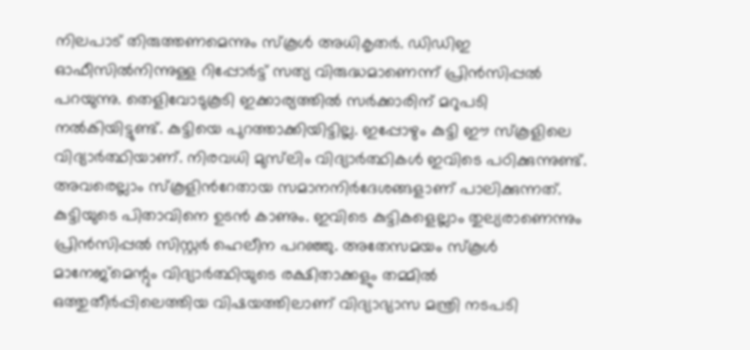നിലപാട് തിരുത്തണമെന്നും സ്‌കൂൾ അധികൃതർ. ഡിഡിഇ ഓഫീസിൽനിന്നുള്ള റിപ്പോർട്ട് സത്യ വിരുദ്ധമാണെന്ന് പ്രിൻസിപ്പൽ പറയുന്നു. തെളിവോടുകൂടി ഇക്കാര്യത്തിൽ സർക്കാരിന് മറുപടി നൽകിയിട്ടുണ്ട്. കുട്ടിയെ പുറത്താക്കിയിട്ടില്ല. ഇപ്പോഴും കുട്ടി ഈ സ്‌കൂളിലെ വിദ്യാർത്ഥിയാണ്. നിരവധി മുസ്‌ലിം വിദ്യാർത്ഥികൾ ഇവിടെ പഠിക്കുന്നുണ്ട്. അവരെല്ലാം സ്കൂളിൻറേതായ സമാനനിർദേശങ്ങളാണ് പാലിക്കുന്നത്. കുട്ടിയുടെ പിതാവിനെ ഉടൻ കാണും. ഇവിടെ കുട്ടികളെല്ലാം തുല്യരാണെന്നും പ്രിൻസിപ്പൽ സിസ്റ്റർ ഹെലീന പറഞ്ഞു. അതേസമയം സ്‌കൂൾ മാനേജ്‌മെന്റും വിദ്യാർത്ഥിയുടെ രക്ഷിതാക്കളും തമ്മിൽ ഒത്തുതീർപ്പിലെത്തിയ വിഷയത്തിലാണ് വിദ്യാഭ്യാസ മന്ത്രി നടപടി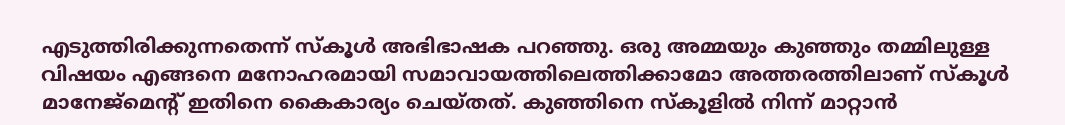എടുത്തിരിക്കുന്നതെന്ന് സ്‌കൂൾ അഭിഭാഷക പറഞ്ഞു. ഒരു അമ്മയും കുഞ്ഞും തമ്മിലുള്ള വിഷയം എങ്ങനെ മനോഹരമായി സമാവായത്തിലെത്തിക്കാമോ അത്തരത്തിലാണ് സ്‌കൂൾ മാനേജ്‌മെന്റ് ഇതിനെ കൈകാര്യം ചെയ്തത്. കുഞ്ഞിനെ സ്‌കൂളിൽ നിന്ന് മാറ്റാൻ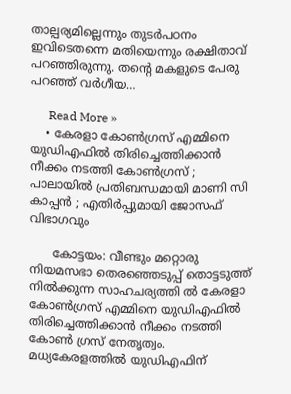താല്പര്യമില്ലെന്നും തുടർപഠനം ഇവിടെതന്നെ മതിയെന്നും രക്ഷിതാവ് പറഞ്ഞിരുന്നു. തന്റെ മകളുടെ പേരു പറഞ്ഞ് വർഗീയ…

      Read More »
    • കേരളാ കോണ്‍ഗ്രസ് എമ്മിനെ യുഡിഎഫില്‍ തിരിച്ചെത്തിക്കാന്‍ നീക്കം നടത്തി കോണ്‍ഗ്രസ് ; പാലായില്‍ പ്രതിബന്ധമായി മാണി സി കാപ്പന്‍ ; എതിര്‍പ്പുമായി ജോസഫ് വിഭാഗവും

      കോട്ടയം: വീണ്ടും മറ്റൊരു നിയമസഭാ തെരഞ്ഞെടുപ്പ് തൊട്ടടുത്ത് നില്‍ക്കുന്ന സാഹചര്യത്തി ല്‍ കേരളാ കോണ്‍ഗ്രസ് എമ്മിനെ യുഡിഎഫില്‍ തിരിച്ചെത്തിക്കാന്‍ നീക്കം നടത്തി കോണ്‍ ഗ്രസ് നേതൃത്വം. മധ്യകേരളത്തില്‍ യുഡിഎഫിന്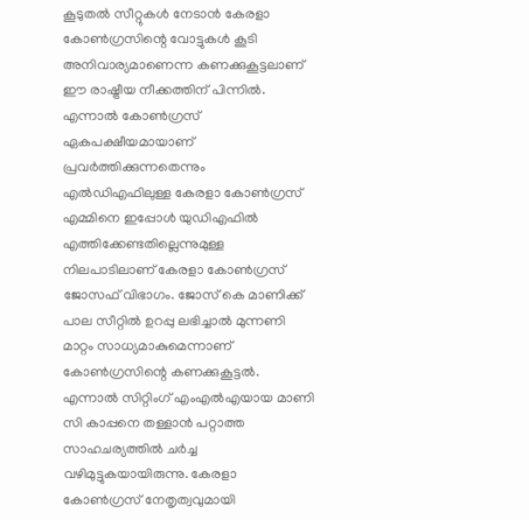കൂടുതല്‍ സീറ്റുകള്‍ നേടാന്‍ കേരളാ കോണ്‍ഗ്രസിന്റെ വോട്ടുകള്‍ കൂടി അനിവാര്യമാണെന്ന കണക്കുകൂട്ടലാണ് ഈ രാഷ്ട്രീയ നീക്കത്തിന് പിന്നില്‍. എന്നാല്‍ കോണ്‍ഗ്രസ് ഏകപക്ഷീയമായാണ് പ്രവര്‍ത്തിക്കുന്നതെന്നും എല്‍ഡിഎഫിലുള്ള കേരളാ കോണ്‍ഗ്രസ് എമ്മിനെ ഇപ്പോള്‍ യുഡിഎഫില്‍ എത്തിക്കേണ്ടതില്ലെന്നുമുള്ള നിലപാടിലാണ് കേരളാ കോണ്‍ഗ്രസ് ജോസഫ് വിഭാഗം. ജോസ് കെ മാണിക്ക് പാല സീറ്റില്‍ ഉറപ്പു ലഭിച്ചാല്‍ മുന്നണി മാറ്റം സാധ്യമാകുമെന്നാണ് കോണ്‍ഗ്രസിന്റെ കണക്കുകൂട്ടല്‍. എന്നാല്‍ സിറ്റിംഗ് എംഎല്‍എയായ മാണി സി കാപ്പനെ തള്ളാന്‍ പറ്റാത്ത സാഹചര്യത്തില്‍ ചര്‍ച്ച വഴിമുട്ടുകയായിരുന്നു. കേരളാ കോണ്‍ഗ്രസ് നേതൃത്വവുമായി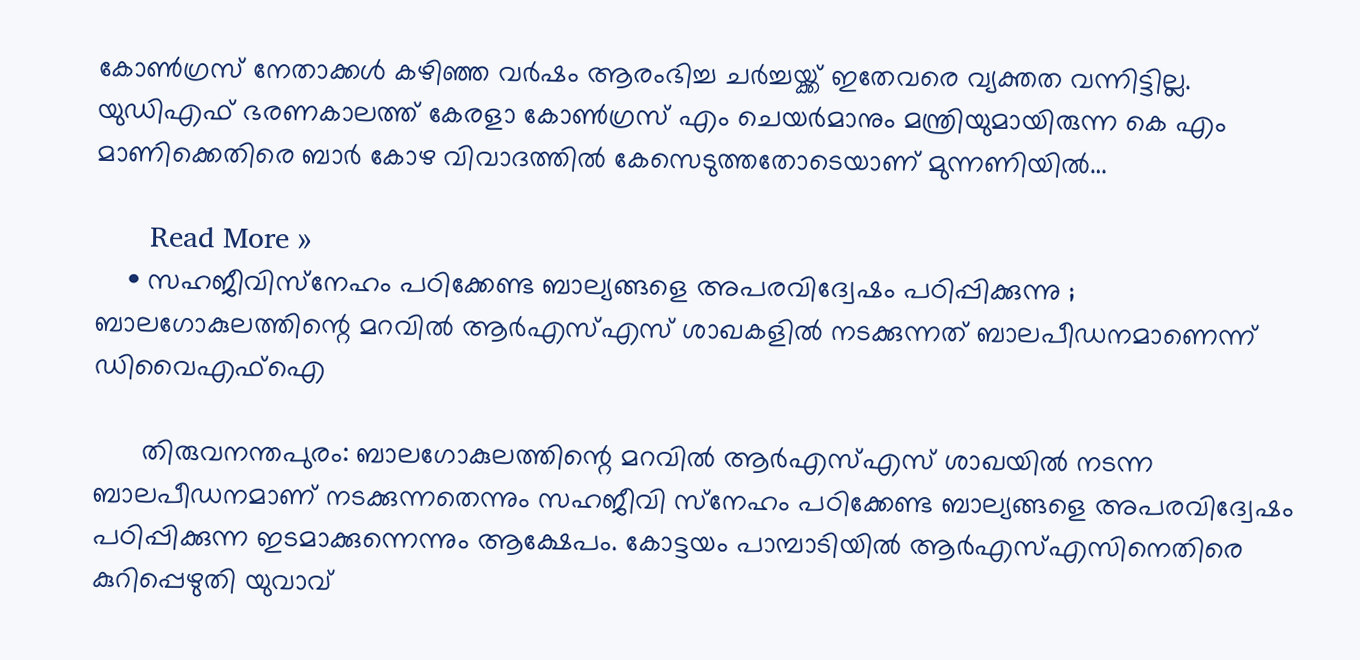കോണ്‍ഗ്രസ് നേതാക്കള്‍ കഴിഞ്ഞ വര്‍ഷം ആരംഭിച്ച ചര്‍ച്ചയ്ക്ക് ഇതേവരെ വ്യക്തത വന്നിട്ടില്ല. യുഡിഎഫ് ഭരണകാലത്ത് കേരളാ കോണ്‍ഗ്രസ് എം ചെയര്‍മാനും മന്ത്രിയുമായിരുന്ന കെ എം മാണിക്കെതിരെ ബാര്‍ കോഴ വിവാദത്തില്‍ കേസെടുത്തതോടെയാണ് മുന്നണിയില്‍…

      Read More »
    • സഹജീവിസ്‌നേഹം പഠിക്കേണ്ട ബാല്യങ്ങളെ അപരവിദ്വേഷം പഠിപ്പിക്കുന്നു ; ബാലഗോകുലത്തിന്റെ മറവില്‍ ആര്‍എസ്എസ് ശാഖകളില്‍ നടക്കുന്നത് ബാലപീഡനമാണെന്ന് ഡിവൈഎഫ്‌ഐ

      തിരുവനന്തപുരം: ബാലഗോകുലത്തിന്റെ മറവില്‍ ആര്‍എസ്എസ് ശാഖയില്‍ നടന്ന ബാലപീഡനമാണ് നടക്കുന്നതെന്നും സഹജീവി സ്‌നേഹം പഠിക്കേണ്ട ബാല്യങ്ങളെ അപരവിദ്വേഷം പഠിപ്പിക്കുന്ന ഇടമാക്കുന്നെന്നും ആക്ഷേപം. കോട്ടയം പാമ്പാടിയില്‍ ആര്‍എസ്എസിനെതിരെ കുറിപ്പെഴുതി യുവാവ്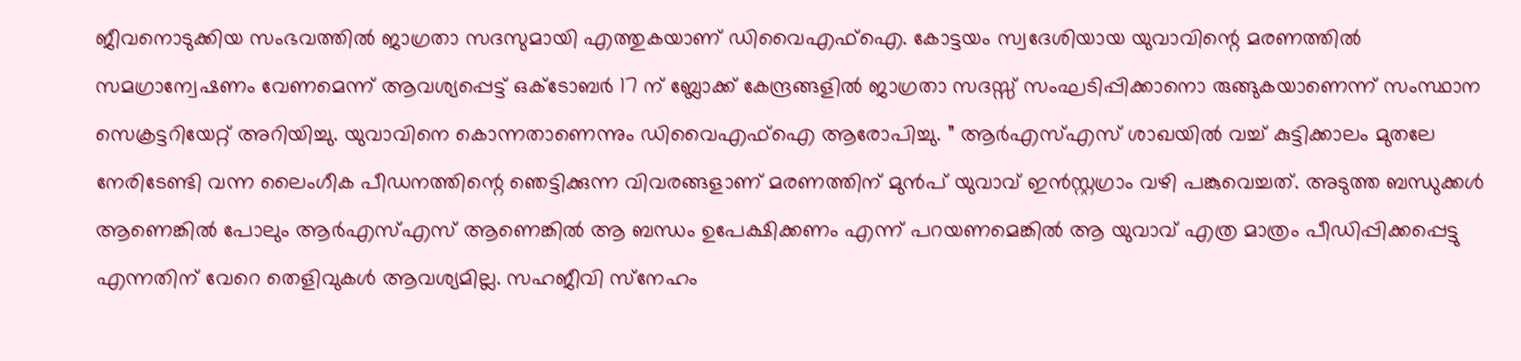ജീവനൊടുക്കിയ സംഭവത്തില്‍ ജാഗ്രതാ സദസുമായി എത്തുകയാണ് ഡിവൈഎഫ്ഐ. കോട്ടയം സ്വദേശിയായ യുവാവിന്റെ മരണത്തില്‍ സമഗ്രാന്വേഷണം വേണമെന്ന് ആവശ്യപ്പെട്ട് ഒക്ടോബര്‍ 17 ന് ബ്ലോക്ക് കേന്ദ്രങ്ങളില്‍ ജാഗ്രതാ സദസ്സ് സംഘടിപ്പിക്കാനൊ രുങ്ങുകയാണെന്ന് സംസ്ഥാന സെക്രട്ടറിയേറ്റ് അറിയിച്ചു. യുവാവിനെ കൊന്നതാണെന്നും ഡിവൈഎഫ്ഐ ആരോപിച്ചു. ” ആര്‍എസ്എസ് ശാഖയില്‍ വച്ച് കുട്ടിക്കാലം മുതലേ നേരിടേണ്ടി വന്ന ലൈംഗീക പീഡനത്തിന്റെ ഞെട്ടിക്കുന്ന വിവരങ്ങളാണ് മരണത്തിന് മുന്‍പ് യുവാവ് ഇന്‍സ്റ്റഗ്രാം വഴി പങ്കുവെച്ചത്. അടുത്ത ബന്ധുക്കള്‍ ആണെങ്കില്‍ പോലും ആര്‍എസ്എസ് ആണെങ്കില്‍ ആ ബന്ധം ഉപേക്ഷിക്കണം എന്ന് പറയണമെങ്കില്‍ ആ യുവാവ് എത്ര മാത്രം പീഡിപ്പിക്കപ്പെട്ടു എന്നതിന് വേറെ തെളിവുകള്‍ ആവശ്യമില്ല. സഹജീവി സ്‌നേഹം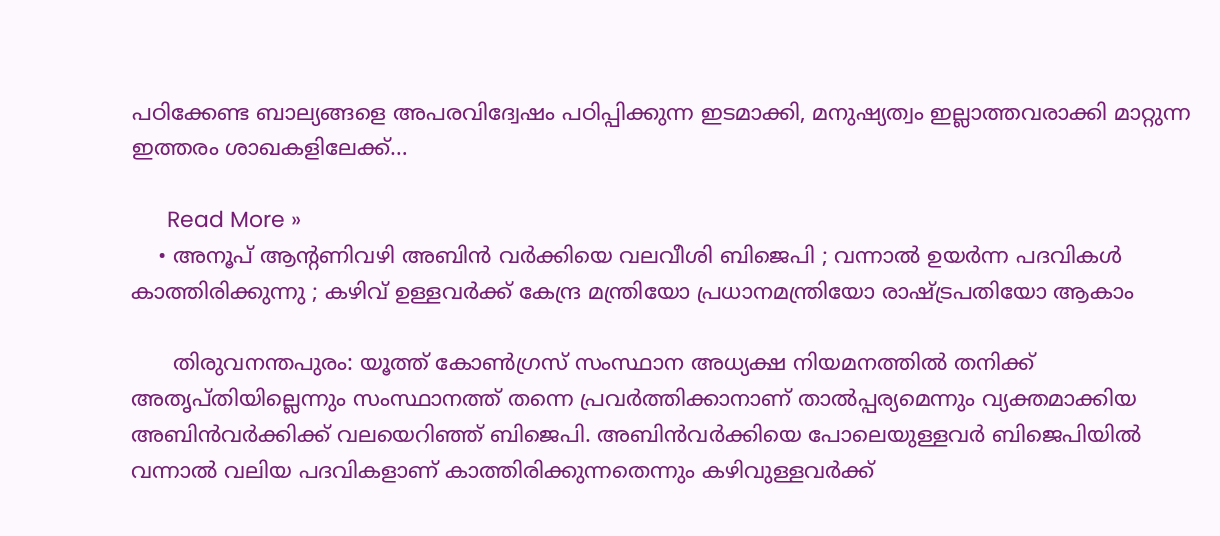പഠിക്കേണ്ട ബാല്യങ്ങളെ അപരവിദ്വേഷം പഠിപ്പിക്കുന്ന ഇടമാക്കി, മനുഷ്യത്വം ഇല്ലാത്തവരാക്കി മാറ്റുന്ന ഇത്തരം ശാഖകളിലേക്ക്…

      Read More »
    • അനൂപ് ആന്റണിവഴി അബിന്‍ വര്‍ക്കിയെ വലവീശി ബിജെപി ; വന്നാല്‍ ഉയര്‍ന്ന പദവികള്‍ കാത്തിരിക്കുന്നു ; കഴിവ് ഉള്ളവര്‍ക്ക് കേന്ദ്ര മന്ത്രിയോ പ്രധാനമന്ത്രിയോ രാഷ്ട്രപതിയോ ആകാം

      തിരുവനന്തപുരം: യൂത്ത് കോണ്‍ഗ്രസ് സംസ്ഥാന അധ്യക്ഷ നിയമനത്തില്‍ തനിക്ക് അതൃപ്തിയില്ലെന്നും സംസ്ഥാനത്ത് തന്നെ പ്രവര്‍ത്തിക്കാനാണ് താല്‍പ്പര്യമെന്നും വ്യക്തമാക്കിയ അബിന്‍വര്‍ക്കിക്ക് വലയെറിഞ്ഞ് ബിജെപി. അബിന്‍വര്‍ക്കിയെ പോലെയുള്ളവര്‍ ബിജെപിയില്‍ വന്നാല്‍ വലിയ പദവികളാണ് കാത്തിരിക്കുന്നതെന്നും കഴിവുള്ളവര്‍ക്ക്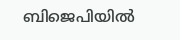ബിജെപിയില്‍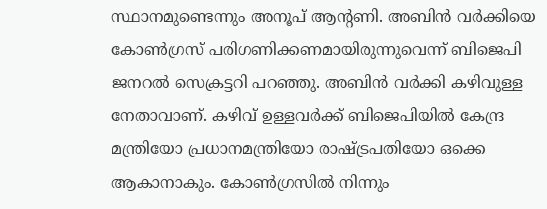സ്ഥാനമുണ്ടെന്നും അനൂപ് ആന്റണി. അബിന്‍ വര്‍ക്കിയെ കോണ്‍ഗ്രസ് പരിഗണിക്കണമായിരുന്നുവെന്ന് ബിജെപി ജനറല്‍ സെക്രട്ടറി പറഞ്ഞു. അബിന്‍ വര്‍ക്കി കഴിവുള്ള നേതാവാണ്. കഴിവ് ഉള്ളവര്‍ക്ക് ബിജെപിയില്‍ കേന്ദ്ര മന്ത്രിയോ പ്രധാനമന്ത്രിയോ രാഷ്ട്രപതിയോ ഒക്കെ ആകാനാകും. കോണ്‍ഗ്രസില്‍ നിന്നും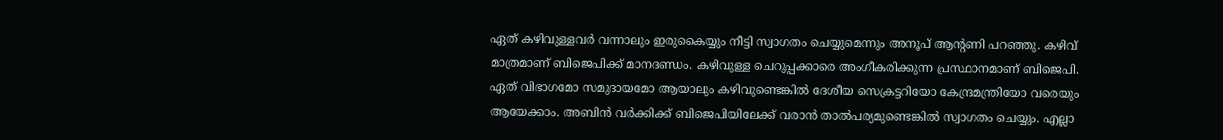ഏത് കഴിവുള്ളവര്‍ വന്നാലും ഇരുകൈയ്യും നീട്ടി സ്വാഗതം ചെയ്യുമെന്നും അനൂപ് ആന്റണി പറഞ്ഞു. കഴിവ് മാത്രമാണ് ബിജെപിക്ക് മാനദണ്ഡം. കഴിവുള്ള ചെറുപ്പക്കാരെ അംഗീകരിക്കുന്ന പ്രസ്ഥാനമാണ് ബിജെപി. ഏത് വിഭാഗമോ സമുദായമോ ആയാലും കഴിവുണ്ടെങ്കില്‍ ദേശീയ സെക്രട്ടറിയോ കേന്ദ്രമന്ത്രിയോ വരെയും ആയേക്കാം. അബിന്‍ വര്‍ക്കിക്ക് ബിജെപിയിലേക്ക് വരാന്‍ താല്‍പര്യമുണ്ടെങ്കില്‍ സ്വാഗതം ചെയ്യും. എല്ലാ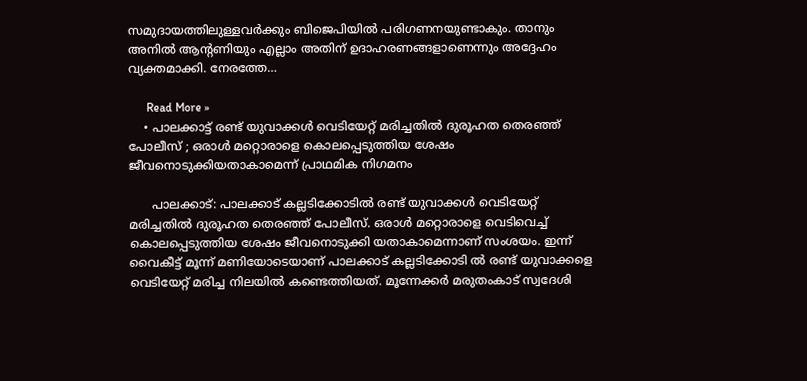സമുദായത്തിലുള്ളവര്‍ക്കും ബിജെപിയില്‍ പരിഗണനയുണ്ടാകും. താനും അനില്‍ ആന്റണിയും എല്ലാം അതിന് ഉദാഹരണങ്ങളാണെന്നും അദ്ദേഹം വ്യക്തമാക്കി. നേരത്തേ…

      Read More »
    • പാലക്കാട്ട് രണ്ട് യുവാക്കള്‍ വെടിയേറ്റ് മരിച്ചതില്‍ ദുരൂഹത തെരഞ്ഞ് പോലീസ് ; ഒരാള്‍ മറ്റൊരാളെ കൊലപ്പെടുത്തിയ ശേഷം ജീവനൊടുക്കിയതാകാമെന്ന് പ്രാഥമിക നിഗമനം

      പാലക്കാട്: പാലക്കാട് കല്ലടിക്കോടില്‍ രണ്ട് യുവാക്കള്‍ വെടിയേറ്റ് മരിച്ചതില്‍ ദുരൂഹത തെരഞ്ഞ് പോലീസ്. ഒരാള്‍ മറ്റൊരാളെ വെടിവെച്ച് കൊലപ്പെടുത്തിയ ശേഷം ജീവനൊടുക്കി യതാകാമെന്നാണ് സംശയം. ഇന്ന് വൈകീട്ട് മൂന്ന് മണിയോടെയാണ് പാലക്കാട് കല്ലടിക്കോടി ല്‍ രണ്ട് യുവാക്കളെ വെടിയേറ്റ് മരിച്ച നിലയില്‍ കണ്ടെത്തിയത്. മൂന്നേക്കര്‍ മരുതംകാട് സ്വദേശി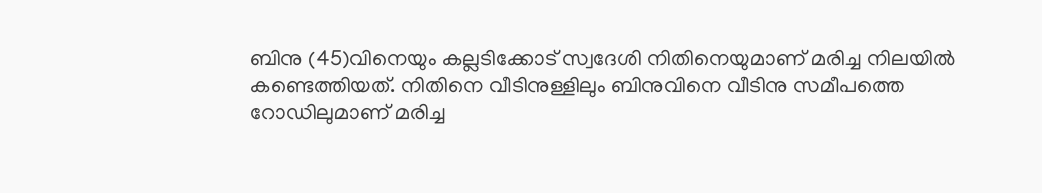ബിനു (45)വിനെയും കല്ലടിക്കോട് സ്വദേശി നിതിനെയുമാണ് മരിച്ച നിലയില്‍ കണ്ടെത്തിയത്. നിതിനെ വീടിനുള്ളിലും ബിനുവിനെ വീടിനു സമീപത്തെ റോഡിലുമാണ് മരിച്ച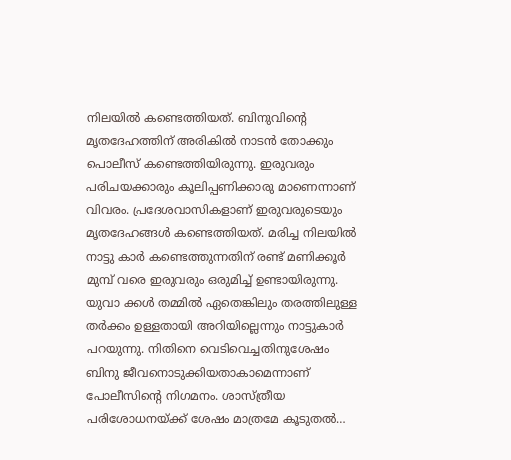നിലയില്‍ കണ്ടെത്തിയത്. ബിനുവിന്റെ മൃതദേഹത്തിന് അരികില്‍ നാടന്‍ തോക്കും പൊലീസ് കണ്ടെത്തിയിരുന്നു. ഇരുവരും പരിചയക്കാരും കൂലിപ്പണിക്കാരു മാണെന്നാണ് വിവരം. പ്രദേശവാസികളാണ് ഇരുവരുടെയും മൃതദേഹങ്ങള്‍ കണ്ടെത്തിയത്. മരിച്ച നിലയില്‍ നാട്ടു കാര്‍ കണ്ടെത്തുന്നതിന് രണ്ട് മണിക്കൂര്‍ മുമ്പ് വരെ ഇരുവരും ഒരുമിച്ച് ഉണ്ടായിരുന്നു. യുവാ ക്കള്‍ തമ്മില്‍ ഏതെങ്കിലും തരത്തിലുള്ള തര്‍ക്കം ഉള്ളതായി അറിയില്ലെന്നും നാട്ടുകാര്‍ പറയുന്നു. നിതിനെ വെടിവെച്ചതിനുശേഷം ബിനു ജീവനൊടുക്കിയതാകാമെന്നാണ് പോലീസിന്റെ നിഗമനം. ശാസ്ത്രീയ പരിശോധനയ്ക്ക് ശേഷം മാത്രമേ കൂടുതല്‍…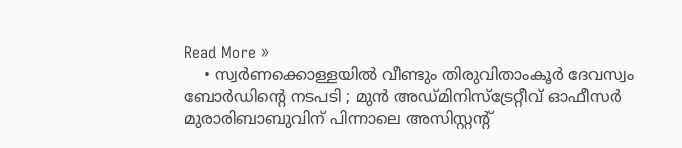Read More »
    • സ്വര്‍ണക്കൊള്ളയില്‍ വീണ്ടും തിരുവിതാംകൂര്‍ ദേവസ്വം ബോര്‍ഡിന്റെ നടപടി ; മുന്‍ അഡ്മിനിസ്ട്രേറ്റീവ് ഓഫീസര്‍ മുരാരിബാബുവിന് പിന്നാലെ അസിസ്റ്റന്റ്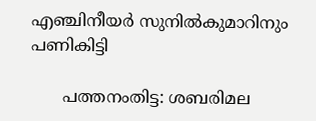എഞ്ചിനീയര്‍ സുനില്‍കുമാറിനും പണികിട്ടി

      പത്തനംതിട്ട: ശബരിമല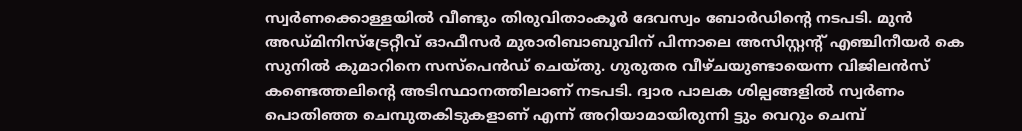സ്വര്‍ണക്കൊള്ളയില്‍ വീണ്ടും തിരുവിതാംകൂര്‍ ദേവസ്വം ബോര്‍ഡിന്റെ നടപടി. മുന്‍ അഡ്മിനിസ്ട്രേറ്റീവ് ഓഫീസര്‍ മുരാരിബാബുവിന് പിന്നാലെ അസിസ്റ്റന്റ് എഞ്ചിനീയര്‍ കെ സുനില്‍ കുമാറിനെ സസ്പെന്‍ഡ് ചെയ്തു. ഗുരുതര വീഴ്ചയുണ്ടായെന്ന വിജിലന്‍സ് കണ്ടെത്തലിന്റെ അടിസ്ഥാനത്തിലാണ് നടപടി. ദ്വാര പാലക ശില്പങ്ങളില്‍ സ്വര്‍ണം പൊതിഞ്ഞ ചെമ്പുതകിടുകളാണ് എന്ന് അറിയാമായിരുന്നി ട്ടും വെറും ചെമ്പ്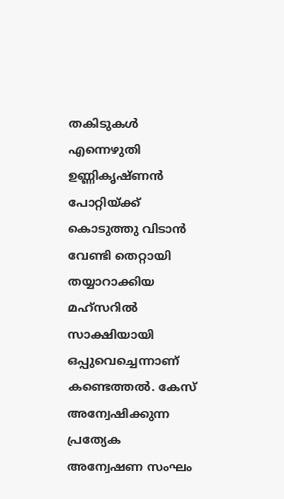തകിടുകള്‍ എന്നെഴുതി ഉണ്ണികൃഷ്ണന്‍ പോറ്റിയ്ക്ക് കൊടുത്തു വിടാന്‍ വേണ്ടി തെറ്റായി തയ്യാറാക്കിയ മഹ്സറില്‍ സാക്ഷിയായി ഒപ്പുവെച്ചെന്നാണ് കണ്ടെത്തല്‍. കേസ് അന്വേഷിക്കുന്ന പ്രത്യേക അന്വേഷണ സംഘം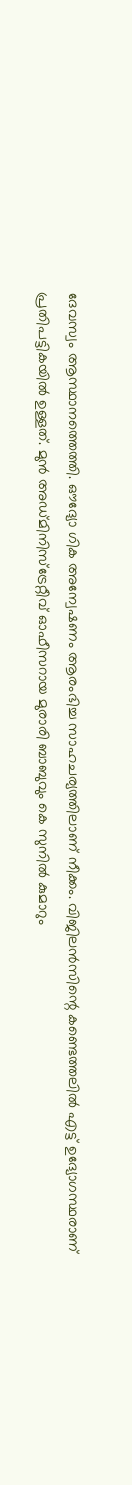ദേവസ്വം ആസ്ഥാനത്തെത്തി. ഔദ്യോ ഗിക അന്വേഷണം ആരംഭിച്ച സാഹചര്യത്തിലാണ് നീക്കം. വിജിലന്‍സിന്റെ കണ്ടെത്തലില്‍ എട്ട് ഉദ്യോഗസ്ഥരാണ് പ്രതിപട്ടികയില്‍ ഉള്ളത്. മുന്‍ അഡ്മിനിസ്ട്രേറ്റീവ് ഓഫീസറായ മുരാരി ബാബുവും കെ സുനില്‍ കുമാറും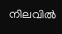നിലവില്‍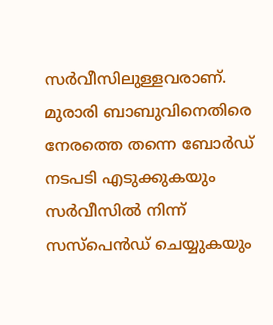സര്‍വീസിലുള്ളവരാണ്. മുരാരി ബാബുവിനെതിരെ നേരത്തെ തന്നെ ബോര്‍ഡ് നടപടി എടുക്കുകയും സര്‍വീസില്‍ നിന്ന് സസ്പെന്‍ഡ് ചെയ്യുകയും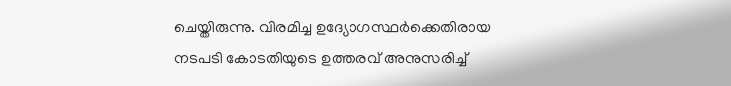ചെയ്തിരുന്നു. വിരമിച്ച ഉദ്യോഗസ്ഥര്‍ക്കെതിരായ നടപടി കോടതിയുടെ ഉത്തരവ് അനുസരിച്ച്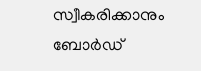സ്വീകരിക്കാനും ബോര്‍ഡ്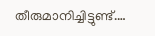തീരുമാനിച്ചിട്ടുണ്ട്.…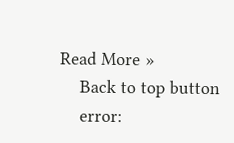Read More »
    Back to top button
    error: